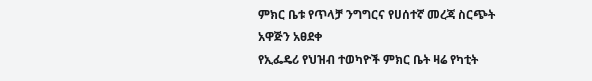ምክር ቤቱ የጥላቻ ንግግርና የሀሰተኛ መረጃ ስርጭት አዋጅን አፀደቀ
የኢፌዴሪ የህዝብ ተወካዮች ምክር ቤት ዛሬ የካቲት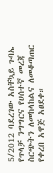5/2012 ባደረገው አስቸኳይ ጉባኤ የጥላቻ ንግግርና የሀሰተኛ መረጃ ስርጭትን ለመከላከልና ለመቆጣጠር የቀረበ አዋጅ አፀደቀ።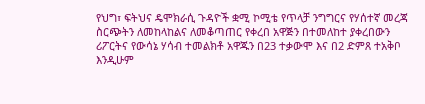የህግ፣ ፍትህና ዴሞክራሲ ጉዳዮች ቋሚ ኮሚቴ የጥላቻ ንግግርና የሃሰተኛ መረጃ ስርጭትን ለመከላከልና ለመቆጣጠር የቀረበ አዋጅን በተመለከተ ያቀረበውን ሪፖርትና የውሳኔ ሃሳብ ተመልክቶ አዋጁን በ23 ተቃውሞ እና በ2 ድምጸ ተአቅቦ እንዲሁም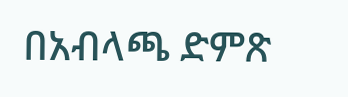በአብላጫ ድምጽ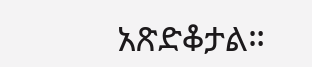አጽድቆታል።